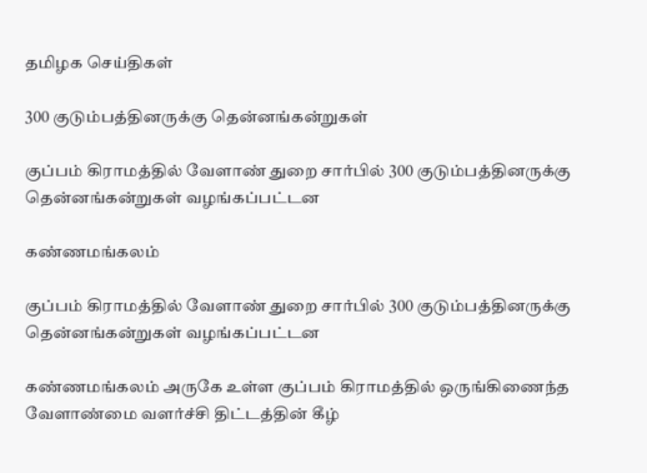தமிழக செய்திகள்

300 குடும்பத்தினருக்கு தென்னங்கன்றுகள்

குப்பம் கிராமத்தில் வேளாண் துறை சார்பில் 300 குடும்பத்தினருக்கு தென்னங்கன்றுகள் வழங்கப்பட்டன

கண்ணமங்கலம்

குப்பம் கிராமத்தில் வேளாண் துறை சார்பில் 300 குடும்பத்தினருக்கு தென்னங்கன்றுகள் வழங்கப்பட்டன

கண்ணமங்கலம் அருகே உள்ள குப்பம் கிராமத்தில் ஒருங்கிணைந்த வேளாண்மை வளர்ச்சி திட்டத்தின் கீழ்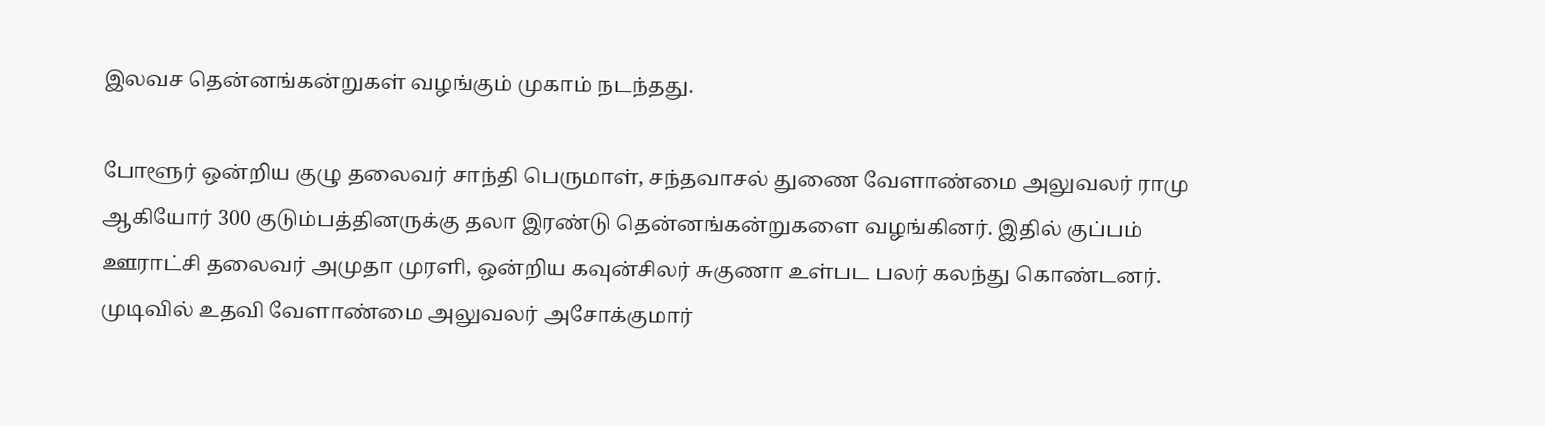இலவச தென்னங்கன்றுகள் வழங்கும் முகாம் நடந்தது.

போளூர் ஒன்றிய குழு தலைவர் சாந்தி பெருமாள், சந்தவாசல் துணை வேளாண்மை அலுவலர் ராமு ஆகியோர் 300 குடும்பத்தினருக்கு தலா இரண்டு தென்னங்கன்றுகளை வழங்கினர். இதில் குப்பம் ஊராட்சி தலைவர் அமுதா முரளி, ஒன்றிய கவுன்சிலர் சுகுணா உள்பட பலர் கலந்து கொண்டனர். முடிவில் உதவி வேளாண்மை அலுவலர் அசோக்குமார்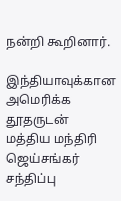நன்றி கூறினார்.

இந்தியாவுக்கான அமெரிக்க தூதருடன் மத்திய மந்திரி ஜெய்சங்கர் சந்திப்பு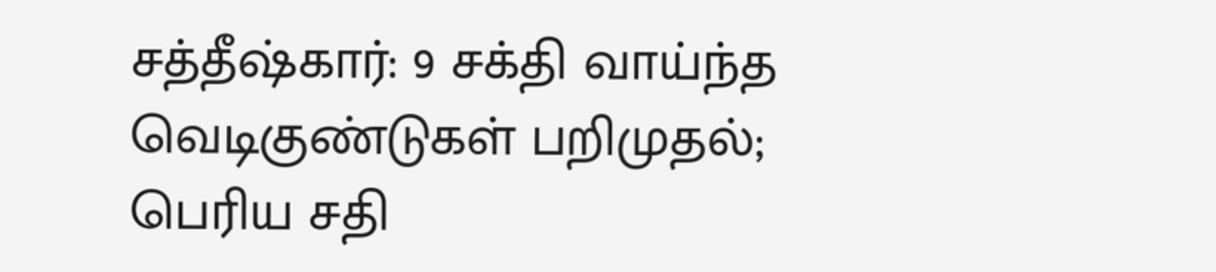சத்தீஷ்கார்: 9 சக்தி வாய்ந்த வெடிகுண்டுகள் பறிமுதல்; பெரிய சதி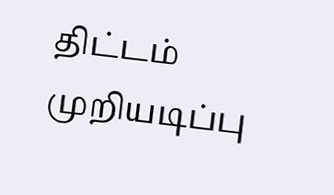திட்டம் முறியடிப்பு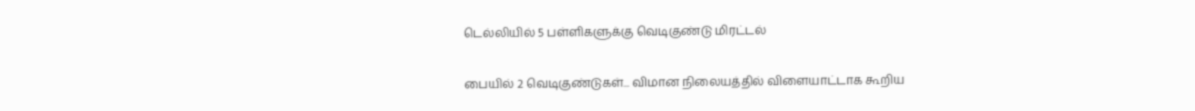டெல்லியில் 5 பள்ளிகளுக்கு வெடிகுண்டு மிரட்டல்

பையில் 2 வெடிகுண்டுகள்... விமான நிலையத்தில் விளையாட்டாக கூறிய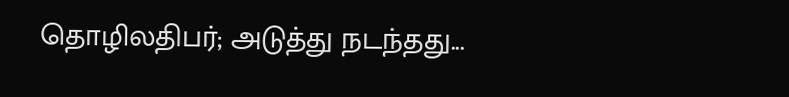தொழிலதிபர்; அடுத்து நடந்தது...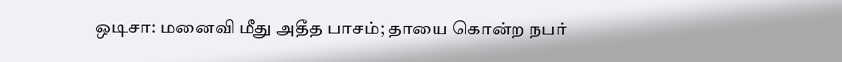ஒடிசா: மனைவி மீது அதீத பாசம்; தாயை கொன்ற நபர்